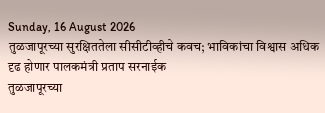Sunday, 16 August 2026
तुळजापूरच्या सुरक्षिततेला सीसीटीव्हीचे कवच; भाविकांचा विश्वास अधिक दृढ होणार पालकमंत्री प्रताप सरनाईक
तुळजापूरच्या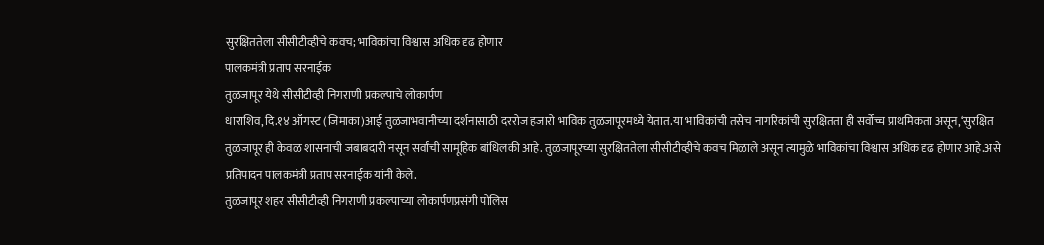सुरक्षिततेला सीसीटीव्हीचे कवच; भाविकांचा विश्वास अधिक दृढ होणार
पालकमंत्री प्रताप सरनाईक
तुळजापूर येथे सीसीटीव्ही निगराणी प्रकल्पाचे लोकार्पण
धाराशिव,दि.१४ ऑगस्ट (जिमाका)आई तुळजाभवानीच्या दर्शनासाठी दररोज हजारो भाविक तुळजापूरमध्ये येतात.या भाविकांची तसेच नागरिकांची सुरक्षितता ही सर्वोच्च प्राथमिकता असून,‘सुरक्षित तुळजापूर ही केवळ शासनाची जबाबदारी नसून सर्वांची सामूहिक बांधिलकी आहे. तुळजापूरच्या सुरक्षिततेला सीसीटीव्हीचे कवच मिळाले असून त्यामुळे भाविकांचा विश्वास अधिक दृढ होणार आहे.असे प्रतिपादन पालकमंत्री प्रताप सरनाईक यांनी केले.
तुळजापूर शहर सीसीटीव्ही निगराणी प्रकल्पाच्या लोकार्पणप्रसंगी पोलिस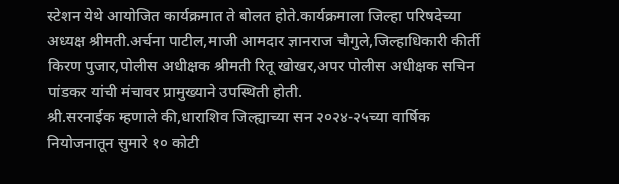स्टेशन येथे आयोजित कार्यक्रमात ते बोलत होते.कार्यक्रमाला जिल्हा परिषदेच्या अध्यक्ष श्रीमती.अर्चना पाटील,माजी आमदार ज्ञानराज चौगुले,जिल्हाधिकारी कीर्ती किरण पुजार,पोलीस अधीक्षक श्रीमती रितू खोखर,अपर पोलीस अधीक्षक सचिन पांडकर यांची मंचावर प्रामुख्याने उपस्थिती होती.
श्री.सरनाईक म्हणाले की,धाराशिव जिल्ह्याच्या सन २०२४-२५च्या वार्षिक नियोजनातून सुमारे १० कोटी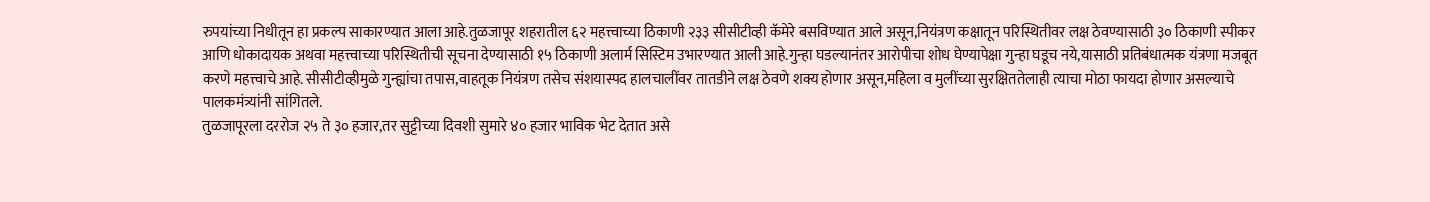रुपयांच्या निधीतून हा प्रकल्प साकारण्यात आला आहे.तुळजापूर शहरातील ६२ महत्त्वाच्या ठिकाणी २३३ सीसीटीव्ही कॅमेरे बसविण्यात आले असून,नियंत्रण कक्षातून परिस्थितीवर लक्ष ठेवण्यासाठी ३० ठिकाणी स्पीकर आणि धोकादायक अथवा महत्त्वाच्या परिस्थितीची सूचना देण्यासाठी १५ ठिकाणी अलार्म सिस्टिम उभारण्यात आली आहे.गुन्हा घडल्यानंतर आरोपीचा शोध घेण्यापेक्षा गुन्हा घडूच नये,यासाठी प्रतिबंधात्मक यंत्रणा मजबूत करणे महत्त्वाचे आहे. सीसीटीव्हीमुळे गुन्ह्यांचा तपास,वाहतूक नियंत्रण तसेच संशयास्पद हालचालींवर तातडीने लक्ष ठेवणे शक्य होणार असून,महिला व मुलींच्या सुरक्षिततेलाही त्याचा मोठा फायदा होणार असल्याचे पालकमंत्र्यांनी सांगितले.
तुळजापूरला दररोज २५ ते ३० हजार,तर सुट्टीच्या दिवशी सुमारे ४० हजार भाविक भेट देतात असे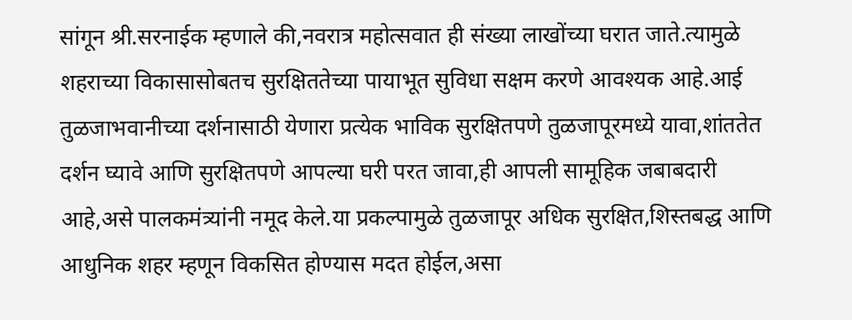सांगून श्री.सरनाईक म्हणाले की,नवरात्र महोत्सवात ही संख्या लाखोंच्या घरात जाते.त्यामुळे शहराच्या विकासासोबतच सुरक्षिततेच्या पायाभूत सुविधा सक्षम करणे आवश्यक आहे.आई तुळजाभवानीच्या दर्शनासाठी येणारा प्रत्येक भाविक सुरक्षितपणे तुळजापूरमध्ये यावा,शांततेत दर्शन घ्यावे आणि सुरक्षितपणे आपल्या घरी परत जावा,ही आपली सामूहिक जबाबदारी आहे,असे पालकमंत्र्यांनी नमूद केले.या प्रकल्पामुळे तुळजापूर अधिक सुरक्षित,शिस्तबद्ध आणि आधुनिक शहर म्हणून विकसित होण्यास मदत होईल,असा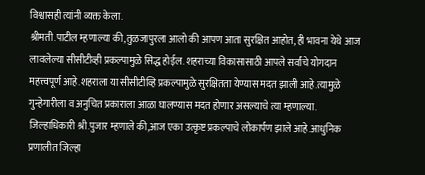विश्वासही त्यांनी व्यक्त केला.
श्रीमती.पाटील म्हणाल्या की,तुळजापुरला आलो की आपण आता सुरक्षित आहोत, ही भावना येथे आज लावलेल्या सीसीटीव्ही प्रकल्पामुळे सिद्ध होईल. शहराच्या विकासासाठी आपले सर्वांचे योगदान महत्त्वपूर्ण आहे.शहराला या सीसीटीव्हि प्रकल्पामुळे सुरक्षितता येण्यास मदत झाली आहे.त्यामुळे गुन्हेगारीला व अनुचित प्रकाराला आळा घालण्यास मदत होणार असल्याचे त्या म्हणाल्या.
जिल्हाधिकारी श्री.पुजार म्हणाले की,आज एका उत्कृष्ट प्रकल्पाचे लोकार्पण झाले आहे.आधुनिक प्रणालीत जिल्हा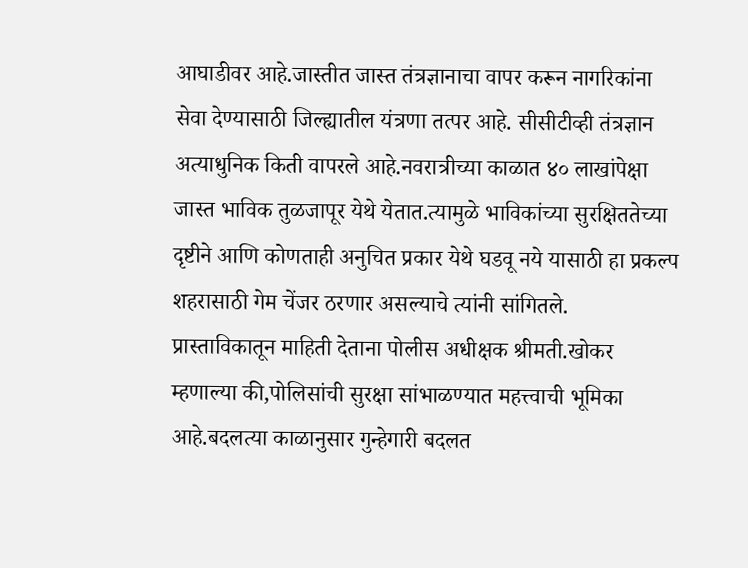आघाडीवर आहे.जास्तीत जास्त तंत्रज्ञानाचा वापर करून नागरिकांना सेवा देण्यासाठी जिल्ह्यातील यंत्रणा तत्पर आहे. सीसीटीव्ही तंत्रज्ञान अत्याधुनिक किती वापरले आहे.नवरात्रीच्या काळात ४० लाखांपेक्षा जास्त भाविक तुळजापूर येथे येतात.त्यामुळे भाविकांच्या सुरक्षिततेच्या दृष्टीने आणि कोणताही अनुचित प्रकार येथे घडवू नये यासाठी हा प्रकल्प शहरासाठी गेम चेंजर ठरणार असल्याचे त्यांनी सांगितले.
प्रास्ताविकातून माहिती देताना पोलीस अधीक्षक श्रीमती.खोकर म्हणाल्या की,पोलिसांची सुरक्षा सांभाळण्यात महत्त्वाची भूमिका आहे.बदलत्या काळानुसार गुन्हेगारी बदलत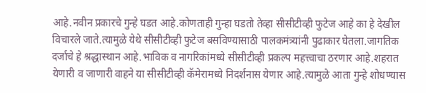आहे.नवीन प्रकारचे गुन्हे घडत आहे.कोणताही गुन्हा घडतो तेव्हा सीसीटीव्ही फुटेज आहे का हे देखील विचारले जाते.त्यामुळे येथे सीसीटीव्ही फुटेज बसविण्यासाठी पालकमंत्र्यांनी पुढाकार घेतला.जागतिक दर्जाचे हे श्रद्धास्थान आहे.भाविक व नागरिकांमध्ये सीसीटीव्ही प्रकल्प महत्त्वाचा ठरणार आहे.शहरात येणारी व जाणारी वाहने या सीसीटीव्ही कॅमेरामध्ये निदर्शनास येणार आहे.त्यामुळे आता गुन्हे शोधण्यास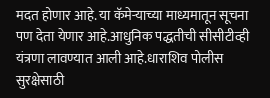मदत होणार आहे. या कॅमेऱ्याच्या माध्यमातून सूचना पण देता येणार आहे.आधुनिक पद्धतीची सीसीटीव्ही यंत्रणा लावण्यात आली आहे.धाराशिव पोलीस सुरक्षेसाठी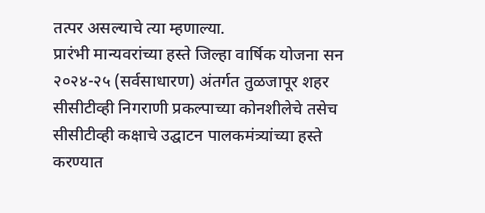तत्पर असल्याचे त्या म्हणाल्या.
प्रारंभी मान्यवरांच्या हस्ते जिल्हा वार्षिक योजना सन २०२४-२५ (सर्वसाधारण) अंतर्गत तुळजापूर शहर सीसीटीव्ही निगराणी प्रकल्पाच्या कोनशीलेचे तसेच सीसीटीव्ही कक्षाचे उद्घाटन पालकमंत्र्यांच्या हस्ते करण्यात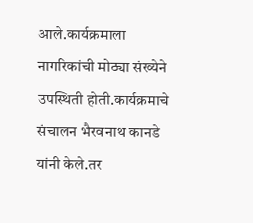आले.कार्यक्रमाला नागरिकांची मोठ्या संख्येने उपस्थिती होती.कार्यक्रमाचे संचालन भैरवनाथ कानडे यांनी केले.तर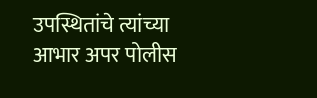उपस्थितांचे त्यांच्या आभार अपर पोलीस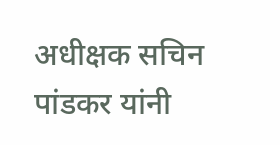अधीक्षक सचिन पांडकर यांनी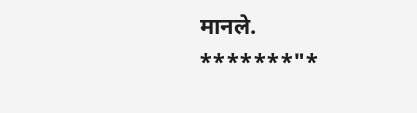मानले.
*******"*